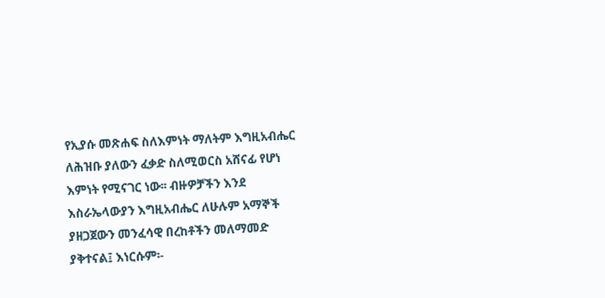የኢያሱ መጽሐፍ ስለእምነት ማለትም እግዚአብሔር ለሕዝቡ ያለውን ፈቃድ ስለሚወርስ አሸናፊ የሆነ እምነት የሚናገር ነው፡፡ ብዙዎቻችን እንደ እስራኤላውያን እግዚአብሔር ለሁሉም አማኞች ያዘጋጀውን መንፈሳዊ በረከቶችን መለማመድ ያቅተናል፤ እነርሱም፡-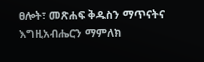ፀሎት፣ መጽሐፍ ቅዱስን ማጥናትና እግዚአብሔርን ማምለክ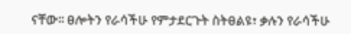ናቸው፡፡ ፀሎትን የራሳችሁ የምታደርጉት ስትፀልዩ፣ ቃሉን የራሳችሁ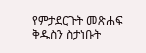የምታደርጉት መጽሐፍ ቅዱስን ስታነቡት